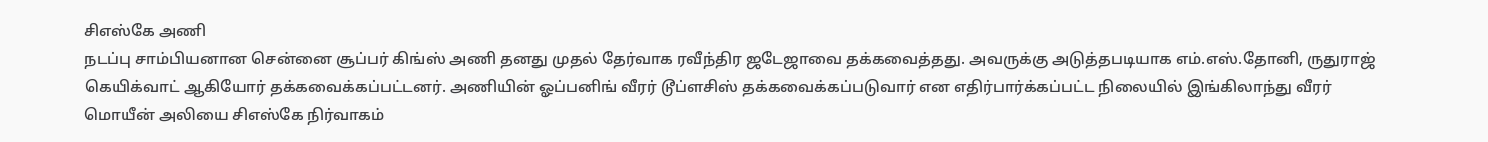சிஎஸ்கே அணி
நடப்பு சாம்பியனான சென்னை சூப்பர் கிங்ஸ் அணி தனது முதல் தேர்வாக ரவீந்திர ஜடேஜாவை தக்கவைத்தது. அவருக்கு அடுத்தபடியாக எம்.எஸ்.தோனி, ருதுராஜ் கெயிக்வாட் ஆகியோர் தக்கவைக்கப்பட்டனர். அணியின் ஓப்பனிங் வீரர் டூப்ளசிஸ் தக்கவைக்கப்படுவார் என எதிர்பார்க்கப்பட்ட நிலையில் இங்கிலாந்து வீரர் மொயீன் அலியை சிஎஸ்கே நிர்வாகம்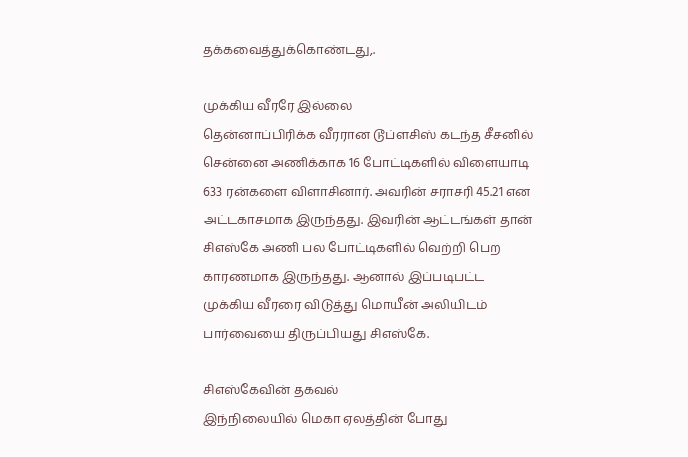தக்கவைத்துக்கொண்டது,.

முக்கிய வீரரே இல்லை
தென்னாப்பிரிக்க வீரரான டூப்ளசிஸ் கடந்த சீசனில் சென்னை அணிக்காக 16 போட்டிகளில் விளையாடி 633 ரன்களை விளாசினார். அவரின் சராசரி 45.21 என அட்டகாசமாக இருந்தது. இவரின் ஆட்டங்கள் தான் சிஎஸ்கே அணி பல போட்டிகளில் வெற்றி பெற காரணமாக இருந்தது. ஆனால் இப்படிபட்ட முக்கிய வீரரை விடுத்து மொயீன் அலியிடம் பார்வையை திருப்பியது சிஎஸ்கே.

சிஎஸ்கேவின் தகவல்
இந்நிலையில் மெகா ஏலத்தின் போது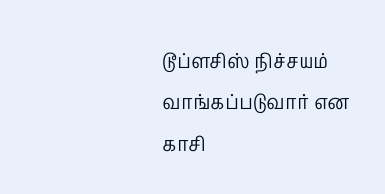டூப்ளசிஸ் நிச்சயம் வாங்கப்படுவார் என காசி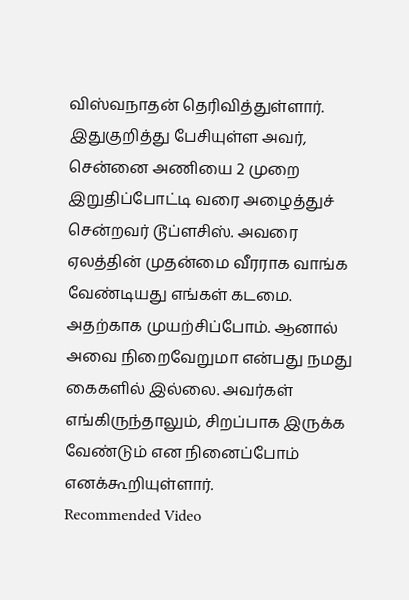விஸ்வநாதன் தெரிவித்துள்ளார். இதுகுறித்து பேசியுள்ள அவர், சென்னை அணியை 2 முறை இறுதிப்போட்டி வரை அழைத்துச் சென்றவர் டூப்ளசிஸ். அவரை ஏலத்தின் முதன்மை வீரராக வாங்க வேண்டியது எங்கள் கடமை. அதற்காக முயற்சிப்போம். ஆனால் அவை நிறைவேறுமா என்பது நமது கைகளில் இல்லை. அவர்கள் எங்கிருந்தாலும், சிறப்பாக இருக்க வேண்டும் என நினைப்போம் எனக்கூறியுள்ளார்.
Recommended Video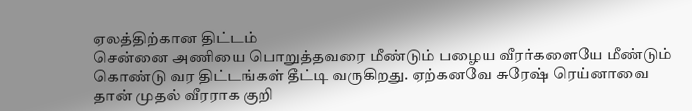ஏலத்திற்கான திட்டம்
சென்னை அணியை பொறுத்தவரை மீண்டும் பழைய வீரர்களையே மீண்டும் கொண்டு வர திட்டங்கள் தீட்டி வருகிறது. ஏற்கனவே சுரேஷ் ரெய்னாவை தான் முதல் வீரராக குறி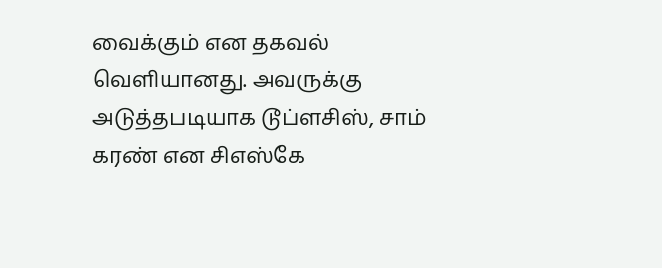வைக்கும் என தகவல் வெளியானது. அவருக்கு அடுத்தபடியாக டூப்ளசிஸ், சாம் கரண் என சிஎஸ்கே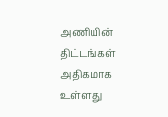அணியின் திட்டங்கள் அதிகமாக உள்ளது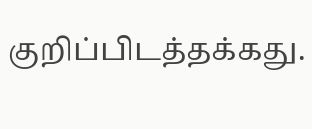குறிப்பிடத்தக்கது.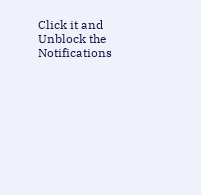Click it and Unblock the Notifications